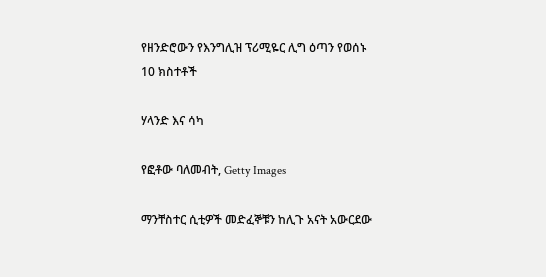የዘንድሮውን የእንግሊዝ ፕሪሚዬር ሊግ ዕጣን የወሰኑ 10 ክስተቶች

ሃላንድ እና ሳካ

የፎቶው ባለመብት, Getty Images

ማንቸስተር ሲቲዎች መድፈኞቹን ከሊጉ አናት አውርደው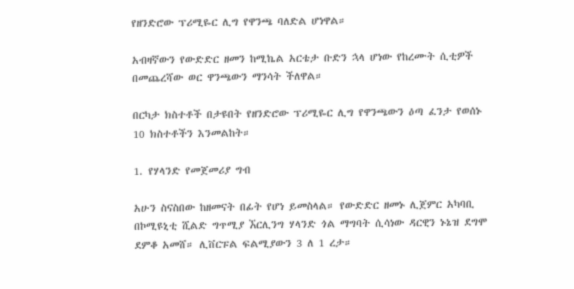የዘንድሮው ፕሪሚዬር ሊግ የዋንጫ ባለድል ሆነዋል።

አብዛኛውን የውድድር ዘመን ከሚኬል አርቴታ ቡድን ኋላ ሆነው የከረሙት ሲቲዎች በመጨረሻው ወር ዋንጫውን ማንሳት ችለዋል።

በርካታ ክስተቶች በታዩበት የዘንድሮው ፕሪሚዬር ሊግ የዋንጫውን ዕጣ ፈንታ የወሰኑ 10 ክስተቶችን እንመልከት።

1. የሃላንድ የመጀመሪያ ግብ

አሁን ስናስበው ከዘመናት በፊት የሆነ ይመስላል። የውድድር ዘመኑ ሊጀምር አካባቢ በኮሚዩኒቲ ሺልድ ግጥሚያ ኧርሊንግ ሃላንድ ጎል ማግባት ሲሳነው ዳርዊን ኑኔዝ ደግሞ ደምቆ አመሸ። ሊቨርፑል ፍልሚያውን 3 ለ 1 ረታ።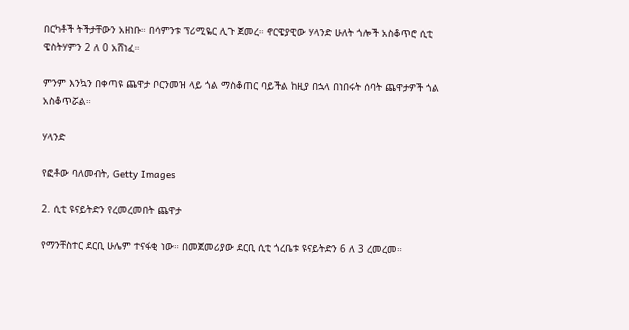በርካቶች ትችታቸውን አዘነቡ። በሳምንቱ ፕሪሚዬር ሊጉ ጀመረ። ኖርዌያዊው ሃላንድ ሁለት ጎሎች አስቆጥሮ ሲቲ ዌስትሃምን 2 ለ 0 አሸነፈ።

ምንም እንኳን በቀጣዩ ጨዋታ ቦርንመዝ ላይ ጎል ማስቆጠር ባይችል ከዚያ በኋላ በነበሩት ሰባት ጨዋታዎች ጎል አስቆጥሯል።

ሃላንድ

የፎቶው ባለመብት, Getty Images

2. ሲቲ ዩናይትድን የረመረመበት ጨዋታ

የማንቸስተር ደርቢ ሁሌም ተናፋቂ ነው። በመጀመሪያው ደርቢ ሲቲ ጎረቤቱ ዩናይትድን 6 ለ 3 ረመረመ።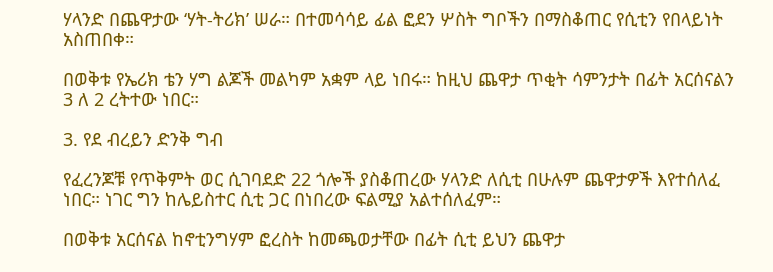ሃላንድ በጨዋታው ‘ሃት-ትሪክ’ ሠራ። በተመሳሳይ ፊል ፎደን ሦስት ግቦችን በማስቆጠር የሲቲን የበላይነት አስጠበቀ።

በወቅቱ የኤሪክ ቴን ሃግ ልጆች መልካም አቋም ላይ ነበሩ። ከዚህ ጨዋታ ጥቂት ሳምንታት በፊት አርሰናልን 3 ለ 2 ረትተው ነበር።

3. የደ ብረይን ድንቅ ግብ

የፈረንጆቹ የጥቅምት ወር ሲገባደድ 22 ጎሎች ያስቆጠረው ሃላንድ ለሲቲ በሁሉም ጨዋታዎች እየተሰለፈ ነበር። ነገር ግን ከሌይስተር ሲቲ ጋር በነበረው ፍልሚያ አልተሰለፈም።

በወቅቱ አርሰናል ከኖቲንግሃም ፎረስት ከመጫወታቸው በፊት ሲቲ ይህን ጨዋታ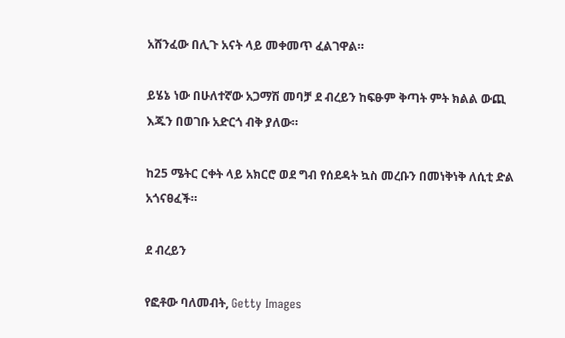አሸንፈው በሊጉ አናት ላይ መቀመጥ ፈልገዋል።

ይሄኔ ነው በሁለተኛው አጋማሽ መባቻ ደ ብረይን ከፍፁም ቅጣት ምት ክልል ውጪ እጁን በወገቡ አድርጎ ብቅ ያለው።

ከ25 ሜትር ርቀት ላይ አክርሮ ወደ ግብ የሰደዳት ኳስ መረቡን በመነቅነቅ ለሲቲ ድል አጎናፀፈች።

ደ ብረይን

የፎቶው ባለመብት, Getty Images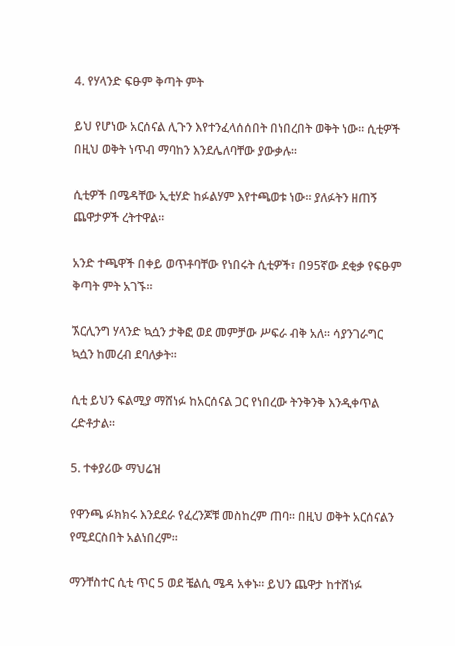4. የሃላንድ ፍፁም ቅጣት ምት

ይህ የሆነው አርሰናል ሊጉን እየተንፈላሰሰበት በነበረበት ወቅት ነው። ሲቲዎች በዚህ ወቅት ነጥብ ማባከን እንደሌለባቸው ያውቃሉ።

ሲቲዎች በሜዳቸው ኢቲሃድ ከፉልሃም እየተጫወቱ ነው። ያለፉትን ዘጠኝ ጨዋታዎች ረትተዋል።

አንድ ተጫዋች በቀይ ወጥቶባቸው የነበሩት ሲቲዎች፣ በ95ኛው ደቂቃ የፍፁም ቅጣት ምት አገኙ።

ኧርሊንግ ሃላንድ ኳሷን ታቅፎ ወደ መምቻው ሥፍራ ብቅ አለ። ሳያንገራግር ኳሷን ከመረብ ደባለቃት።

ሲቲ ይህን ፍልሚያ ማሸነፉ ከአርሰናል ጋር የነበረው ትንቅንቅ እንዲቀጥል ረድቶታል።

5. ተቀያሪው ማህሬዝ

የዋንጫ ፉክክሩ እንደደራ የፈረንጆቹ መስከረም ጠባ። በዚህ ወቅት አርሰናልን የሚደርስበት አልነበረም።

ማንቸስተር ሲቲ ጥር 5 ወደ ቼልሲ ሜዳ አቀኑ። ይህን ጨዋታ ከተሸነፉ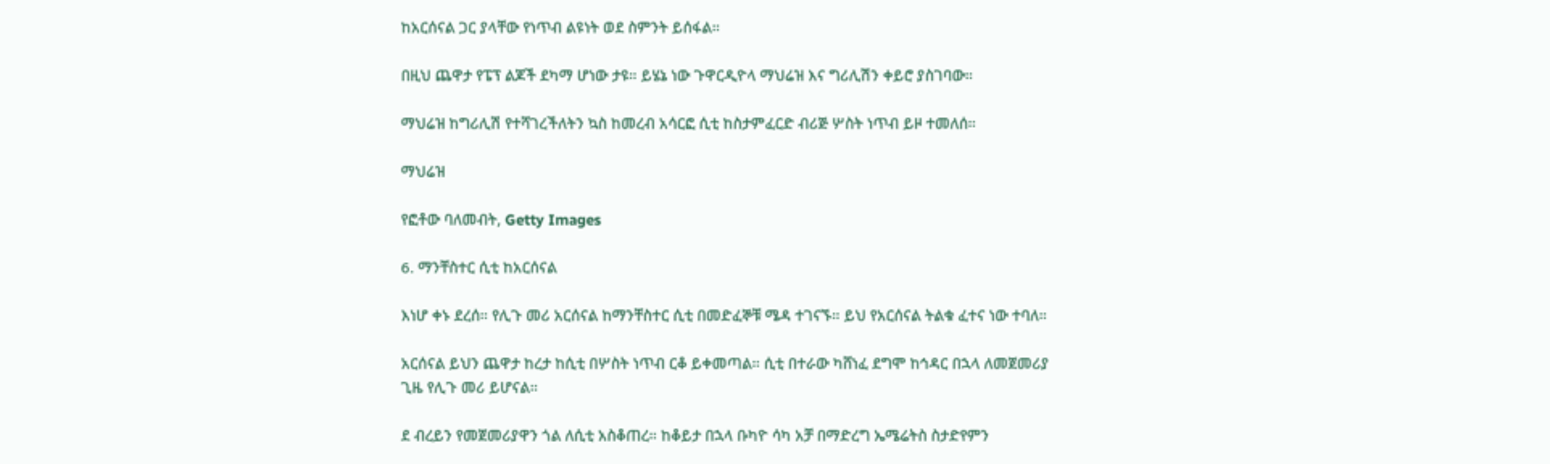ከአርሰናል ጋር ያላቸው የነጥብ ልዩነት ወደ ስምንት ይሰፋል።

በዚህ ጨዋታ የፔፕ ልጆች ደካማ ሆነው ታዩ። ይሄኔ ነው ጉዋርዲዮላ ማህሬዝ እና ግሪሊሽን ቀይሮ ያስገባው።

ማህሬዝ ከግሪሊሽ የተሻገረችለትን ኳስ ከመረብ አሳርፎ ሲቲ ከስታምፈርድ ብሪጅ ሦስት ነጥብ ይዞ ተመለሰ።

ማህሬዝ

የፎቶው ባለመብት, Getty Images

6. ማንቸስተር ሲቲ ከአርሰናል

እነሆ ቀኑ ደረሰ። የሊጉ መሪ አርሰናል ከማንቸስተር ሲቲ በመድፈኞቹ ሜዳ ተገናኙ። ይህ የአርሰናል ትልቁ ፈተና ነው ተባለ።

አርሰናል ይህን ጨዋታ ከረታ ከሲቲ በሦስት ነጥብ ርቆ ይቀመጣል። ሲቲ በተራው ካሸነፈ ደግሞ ከኅዳር በኋላ ለመጀመሪያ ጊዜ የሊጉ መሪ ይሆናል።

ደ ብረይን የመጀመሪያዋን ጎል ለሲቲ አስቆጠረ። ከቆይታ በኋላ ቡካዮ ሳካ አቻ በማድረግ ኤሜሬትስ ስታድየምን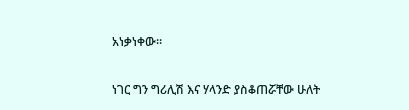አነቃነቀው።

ነገር ግን ግሪሊሽ እና ሃላንድ ያስቆጠሯቸው ሁለት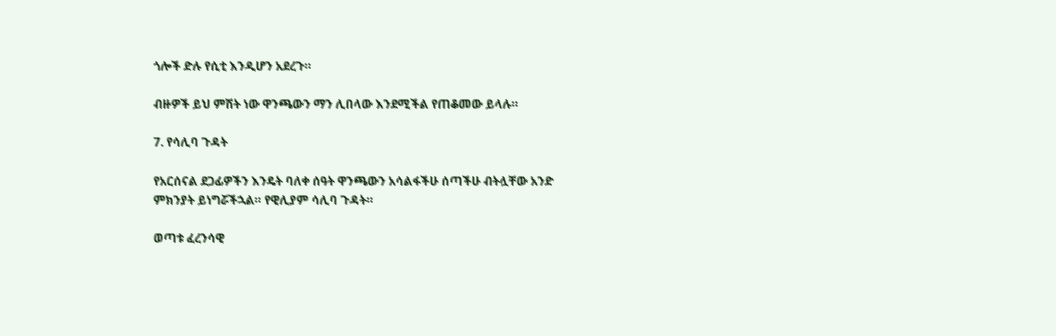ጎሎች ድሉ የሲቲ እንዲሆን አደረጉ።

ብዙዎች ይህ ምሽት ነው ዋንጫውን ማን ሊበላው እንደሚችል የጠቆመው ይላሉ።

7. የሳሊባ ጉዳት

የአርሰናል ደጋፊዎችን እንዴት ባለቀ ሰዓት ዋንጫውን አሳልፋችሁ ሰጣችሁ ብትሏቸው አንድ ምክንያት ይነግሯችኋል። የዊሊያም ሳሊባ ጉዳት።

ወጣቱ ፈረንሳዊ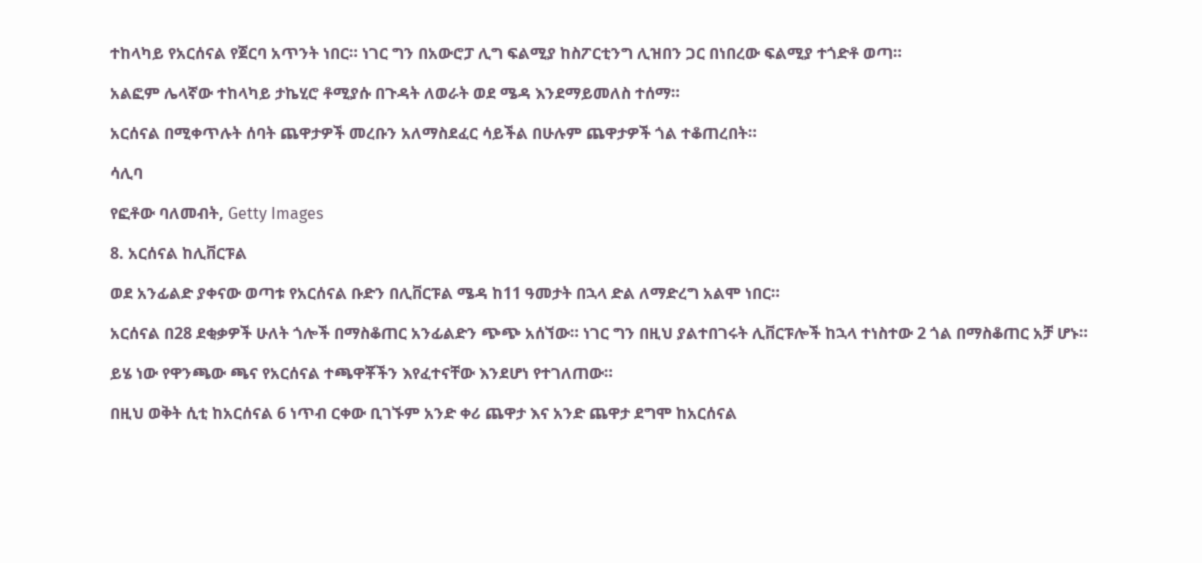ተከላካይ የአርሰናል የጀርባ አጥንት ነበር። ነገር ግን በአውሮፓ ሊግ ፍልሚያ ከስፖርቲንግ ሊዝበን ጋር በነበረው ፍልሚያ ተጎድቶ ወጣ።

አልፎም ሌላኛው ተከላካይ ታኬሂሮ ቶሚያሱ በጉዳት ለወራት ወደ ሜዳ እንደማይመለስ ተሰማ።

አርሰናል በሚቀጥሉት ሰባት ጨዋታዎች መረቡን አለማስደፈር ሳይችል በሁሉም ጨዋታዎች ጎል ተቆጠረበት።

ሳሊባ

የፎቶው ባለመብት, Getty Images

8. አርሰናል ከሊቨርፑል

ወደ አንፊልድ ያቀናው ወጣቱ የአርሰናል ቡድን በሊቨርፑል ሜዳ ከ11 ዓመታት በኋላ ድል ለማድረግ አልሞ ነበር።

አርሰናል በ28 ደቂቃዎች ሁለት ጎሎች በማስቆጠር አንፊልድን ጭጭ አሰኘው። ነገር ግን በዚህ ያልተበገሩት ሊቨርፑሎች ከኋላ ተነስተው 2 ጎል በማስቆጠር አቻ ሆኑ።

ይሄ ነው የዋንጫው ጫና የአርሰናል ተጫዋቾችን እየፈተናቸው እንደሆነ የተገለጠው።

በዚህ ወቅት ሲቲ ከአርሰናል 6 ነጥብ ርቀው ቢገኙም አንድ ቀሪ ጨዋታ እና አንድ ጨዋታ ደግሞ ከአርሰናል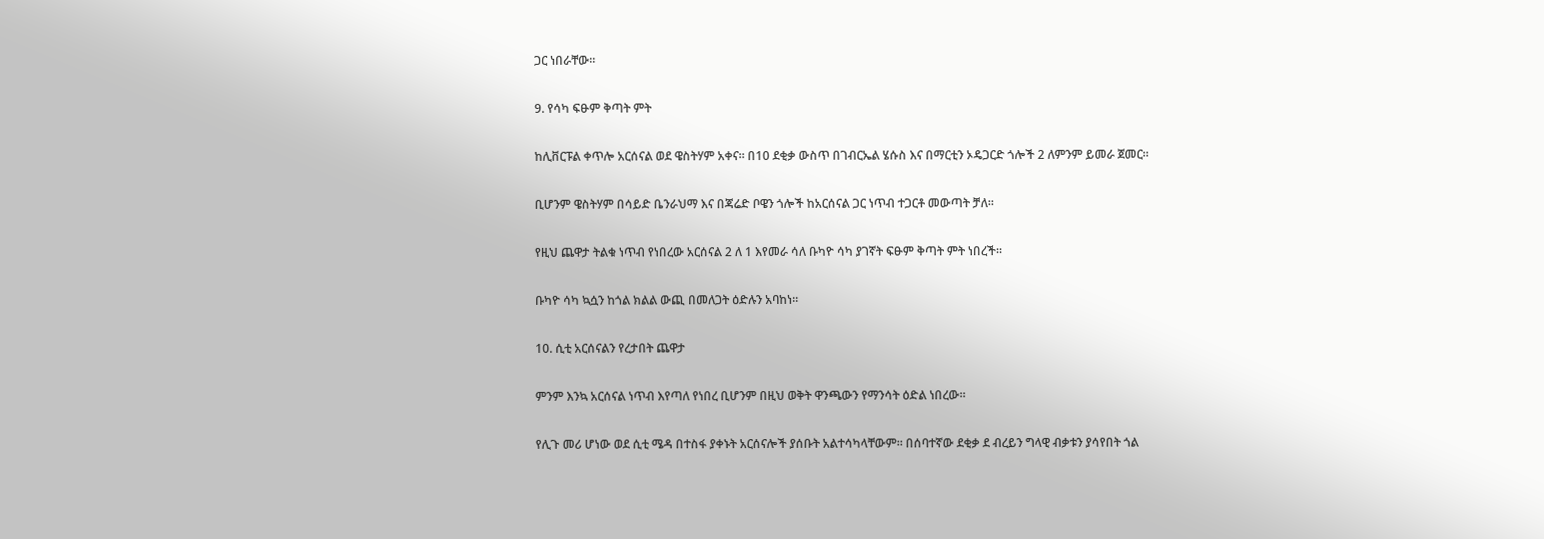ጋር ነበራቸው።

9. የሳካ ፍፁም ቅጣት ምት

ከሊቨርፑል ቀጥሎ አርሰናል ወደ ዌስትሃም አቀና። በ10 ደቂቃ ውስጥ በገብርኤል ሄሱስ እና በማርቲን ኦዴጋርድ ጎሎች 2 ለምንም ይመራ ጀመር።

ቢሆንም ዌስትሃም በሳይድ ቤንራህማ እና በጃሬድ ቦዌን ጎሎች ከአርሰናል ጋር ነጥብ ተጋርቶ መውጣት ቻለ።

የዚህ ጨዋታ ትልቁ ነጥብ የነበረው አርሰናል 2 ለ 1 እየመራ ሳለ ቡካዮ ሳካ ያገኛት ፍፁም ቅጣት ምት ነበረች።

ቡካዮ ሳካ ኳሷን ከጎል ክልል ውጪ በመለጋት ዕድሉን አባከነ።

10. ሲቲ አርሰናልን የረታበት ጨዋታ

ምንም እንኳ አርሰናል ነጥብ እየጣለ የነበረ ቢሆንም በዚህ ወቅት ዋንጫውን የማንሳት ዕድል ነበረው።

የሊጉ መሪ ሆነው ወደ ሲቲ ሜዳ በተስፋ ያቀኑት አርሰናሎች ያሰቡት አልተሳካላቸውም። በሰባተኛው ደቂቃ ደ ብረይን ግላዊ ብቃቱን ያሳየበት ጎል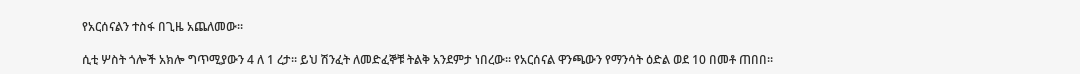የአርሰናልን ተስፋ በጊዜ አጨለመው።

ሲቲ ሦስት ጎሎች አክሎ ግጥሚያውን 4 ለ 1 ረታ። ይህ ሽንፈት ለመድፈኞቹ ትልቅ አንደምታ ነበረው። የአርሰናል ዋንጫውን የማንሳት ዕድል ወደ 10 በመቶ ጠበበ።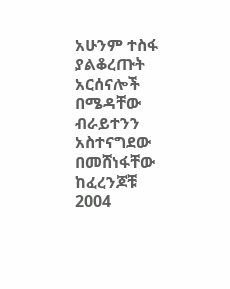አሁንም ተስፋ ያልቆረጡት አርሰናሎች በሜዳቸው ብራይተንን አስተናግደው በመሸነፋቸው ከፈረንጆቹ 2004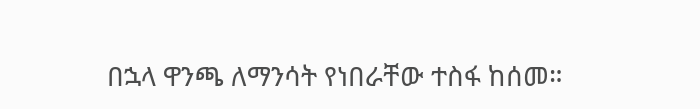በኋላ ዋንጫ ለማንሳት የነበራቸው ተስፋ ከሰመ።